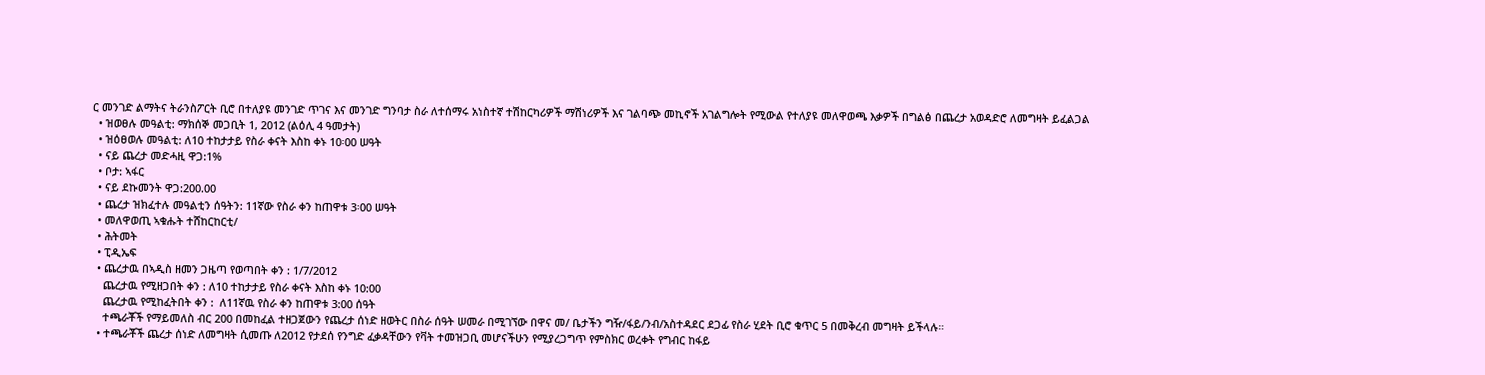ር መንገድ ልማትና ትራንስፖርት ቢሮ በተለያዩ መንገድ ጥገና እና መንገድ ግንባታ ስራ ለተሰማሩ አነስተኛ ተሽከርካሪዎች ማሽነሪዎች እና ገልባጭ መኪኖች አገልግሎት የሚውል የተለያዩ መለዋወጫ እቃዎች በግልፅ በጨረታ አወዳድሮ ለመግዛት ይፈልጋል
  • ዝወፀሉ መዓልቲ: ማክሰኞ መጋቢት 1, 2012 (ልዕሊ 4 ዓመታት)
  • ዝዕፀወሉ መዓልቲ: ለ10 ተከታታይ የስራ ቀናት እስከ ቀኑ 10፡00 ሠዓት
  • ናይ ጨረታ መድሓዚ ዋጋ:1%
  • ቦታ: ኣፋር
  • ናይ ደኩመንት ዋጋ:200.00
  • ጨረታ ዝክፈተሉ መዓልቲን ሰዓትን: 11ኛው የስራ ቀን ከጠዋቱ 3፡00 ሠዓት
  • መለዋወጢ ኣቁሑት ተሸከርከርቲ/
  • ሕትመት
  • ፒዲኤፍ
  • ጨረታዉ በኣዲስ ዘመን ጋዜጣ የወጣበት ቀን : 1/7/2012
    ጨረታዉ የሚዘጋበት ቀን : ለ10 ተከታታይ የስራ ቀናት እስከ ቀኑ 10:00
    ጨረታዉ የሚከፈትበት ቀን :  ለ11ኛዉ የስራ ቀን ከጠዋቱ 3:00 ሰዓት
    ተጫራቾች የማይመለስ ብር 200 በመከፈል ተዘጋጀውን የጨረታ ሰነድ ዘወትር በስራ ሰዓት ሠመራ በሚገኘው በዋና መ/ ቤታችን ግዥ/ፋይ/ንብ/አስተዳደር ደጋፊ የስራ ሂደት ቢሮ ቁጥር 5 በመቅረብ መግዛት ይችላሉ።
  • ተጫራቾች ጨረታ ሰነድ ለመግዛት ሲመጡ ለ2012 የታደሰ የንግድ ፈቃዳቸውን የቫት ተመዝጋቢ መሆናችሁን የሚያረጋግጥ የምስክር ወረቀት የግብር ከፋይ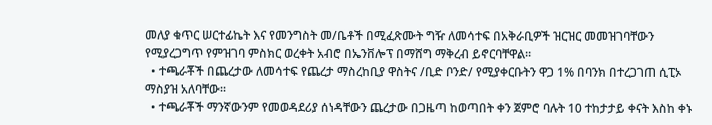መለያ ቁጥር ሠርተፊኬት እና የመንግስት መ/ቤቶች በሚፈጽሙት ግዥ ለመሳተፍ በአቅራቢዎች ዝርዝር መመዝገባቸውን የሚያረጋግጥ የምዝገባ ምስክር ወረቀት አብሮ በኤንቨሎፕ በማሸግ ማቅረብ ይኖርባቸዋል።
  • ተጫራቾች በጨረታው ለመሳተፍ የጨረታ ማስረከቢያ ዋስትና /ቢድ ቦንድ/ የሚያቀርቡትን ዋጋ 1% በባንክ በተረጋገጠ ሲፒኦ ማስያዝ አለባቸው።
  • ተጫራቾች ማንኛውንም የመወዳደሪያ ሰነዳቸውን ጨረታው በጋዜጣ ከወጣበት ቀን ጀምሮ ባሉት 10 ተከታታይ ቀናት እስከ ቀኑ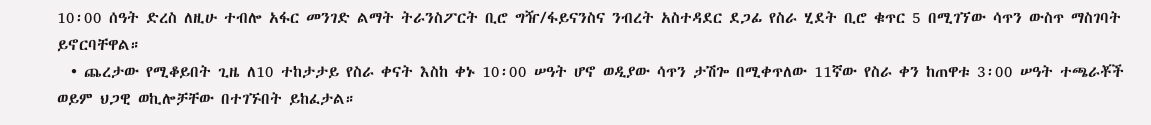10፡00 ሰዓት ድረስ ለዚሁ ተብሎ አፋር መንገድ ልማት ትራንስፖርት ቢሮ ግዥ/ፋይናንስና ንብረት አስተዳደር ደጋፊ የስራ ሂደት ቢሮ ቁጥር 5 በሚገኘው ሳጥን ውስጥ ማስገባት ይኖርባቸዋል።
  • ጨረታው የሚቆይበት ጊዜ ለ10 ተከታታይ የስራ ቀናት እስከ ቀኑ 10፡00 ሠዓት ሆኖ ወዲያው ሳጥን ታሽጐ በሚቀጥለው 11ኛው የስራ ቀን ከጠዋቱ 3፡00 ሠዓት ተጫራቾች ወይም ህጋዊ ወኪሎቻቸው በተገኙበት ይከፈታል።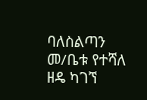ባለስልጣን መ/ቤቱ የተሻለ ዘዴ ካገኘ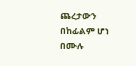ጨረታውን በከፊልም ሆነ በሙሉ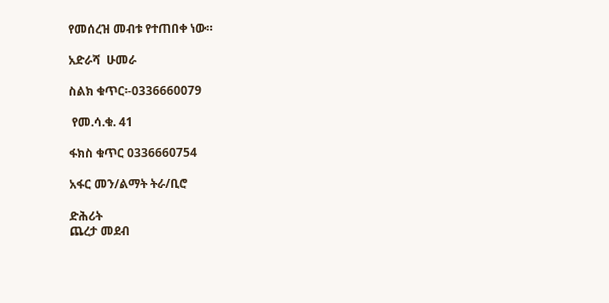የመሰረዝ መብቱ የተጠበቀ ነው።

አድራሻ  ሁመራ

ስልክ ቁጥር፡-0336660079

 የመ.ሳ.ቁ. 41

ፋክስ ቁጥር 0336660754

አፋር መን/ልማት ትራ/ቢሮ

ድሕሪት
ጨረታ መደብ